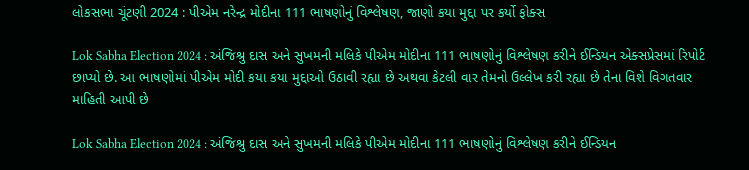લોકસભા ચૂંટણી 2024 : પીએમ નરેન્દ્ર મોદીના 111 ભાષણોનું વિશ્લેષણ, જાણો કયા મુદ્દા પર કર્યો ફોક્સ

Lok Sabha Election 2024 : અંજિશ્રુ દાસ અને સુખમની મલિકે પીએમ મોદીના 111 ભાષણોનું વિશ્લેષણ કરીને ઈન્ડિયન એક્સપ્રેસમાં રિપોર્ટ છાપ્યો છે. આ ભાષણોમાં પીએમ મોદી કયા કયા મુદ્દાઓ ઉઠાવી રહ્યા છે અથવા કેટલી વાર તેમનો ઉલ્લેખ કરી રહ્યા છે તેના વિશે વિગતવાર માહિતી આપી છે

Lok Sabha Election 2024 : અંજિશ્રુ દાસ અને સુખમની મલિકે પીએમ મોદીના 111 ભાષણોનું વિશ્લેષણ કરીને ઈન્ડિયન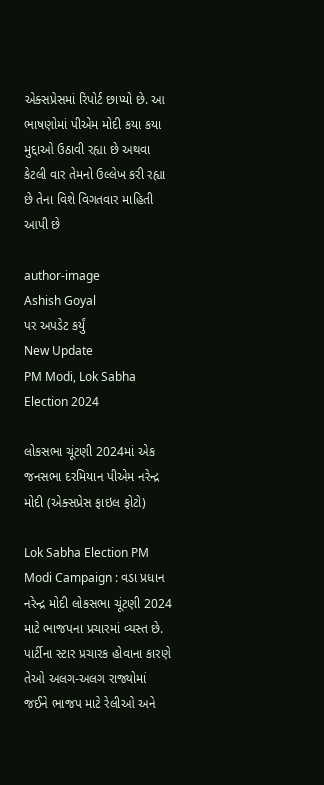એક્સપ્રેસમાં રિપોર્ટ છાપ્યો છે. આ ભાષણોમાં પીએમ મોદી કયા કયા મુદ્દાઓ ઉઠાવી રહ્યા છે અથવા કેટલી વાર તેમનો ઉલ્લેખ કરી રહ્યા છે તેના વિશે વિગતવાર માહિતી આપી છે

author-image
Ashish Goyal
પર અપડેટ કર્યું
New Update
PM Modi, Lok Sabha Election 2024

લોકસભા ચૂંટણી 2024માં એક જનસભા દરમિયાન પીએમ નરેન્દ્ર મોદી (એક્સપ્રેસ ફાઇલ ફોટો)

Lok Sabha Election PM Modi Campaign : વડા પ્રધાન નરેન્દ્ર મોદી લોકસભા ચૂંટણી 2024 માટે ભાજપના પ્રચારમાં વ્યસ્ત છે. પાર્ટીના સ્ટાર પ્રચારક હોવાના કારણે તેઓ અલગ-અલગ રાજ્યોમાં જઈને ભાજપ માટે રેલીઓ અને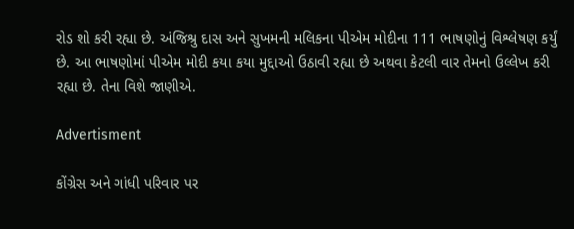રોડ શો કરી રહ્યા છે. અંજિશ્રુ દાસ અને સુખમની મલિકના પીએમ મોદીના 111 ભાષણોનું વિશ્લેષણ કર્યું છે. આ ભાષણોમાં પીએમ મોદી કયા કયા મુદ્દાઓ ઉઠાવી રહ્યા છે અથવા કેટલી વાર તેમનો ઉલ્લેખ કરી રહ્યા છે. તેના વિશે જાણીએ.

Advertisment

કોંગ્રેસ અને ગાંધી પરિવાર પર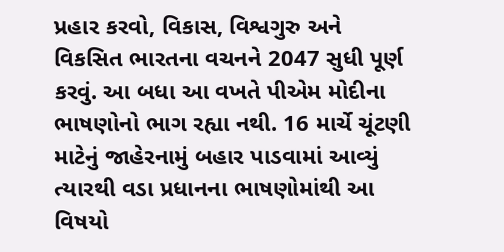પ્રહાર કરવો, વિકાસ, વિશ્વગુરુ અને વિકસિત ભારતના વચનને 2047 સુધી પૂર્ણ કરવું. આ બધા આ વખતે પીએમ મોદીના ભાષણોનો ભાગ રહ્યા નથી. 16 માર્ચે ચૂંટણી માટેનું જાહેરનામું બહાર પાડવામાં આવ્યું ત્યારથી વડા પ્રધાનના ભાષણોમાંથી આ વિષયો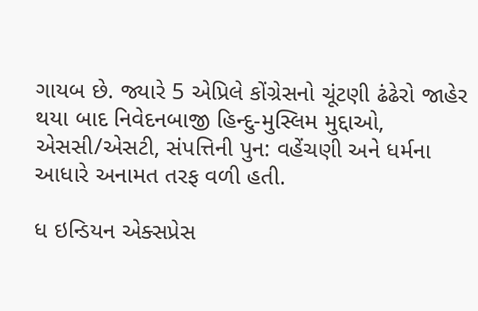ગાયબ છે. જ્યારે 5 એપ્રિલે કોંગ્રેસનો ચૂંટણી ઢંઢેરો જાહેર થયા બાદ નિવેદનબાજી હિન્દુ-મુસ્લિમ મુદ્દાઓ, એસસી/એસટી, સંપત્તિની પુન: વહેંચણી અને ધર્મના આધારે અનામત તરફ વળી હતી.

ધ ઇન્ડિયન એક્સપ્રેસ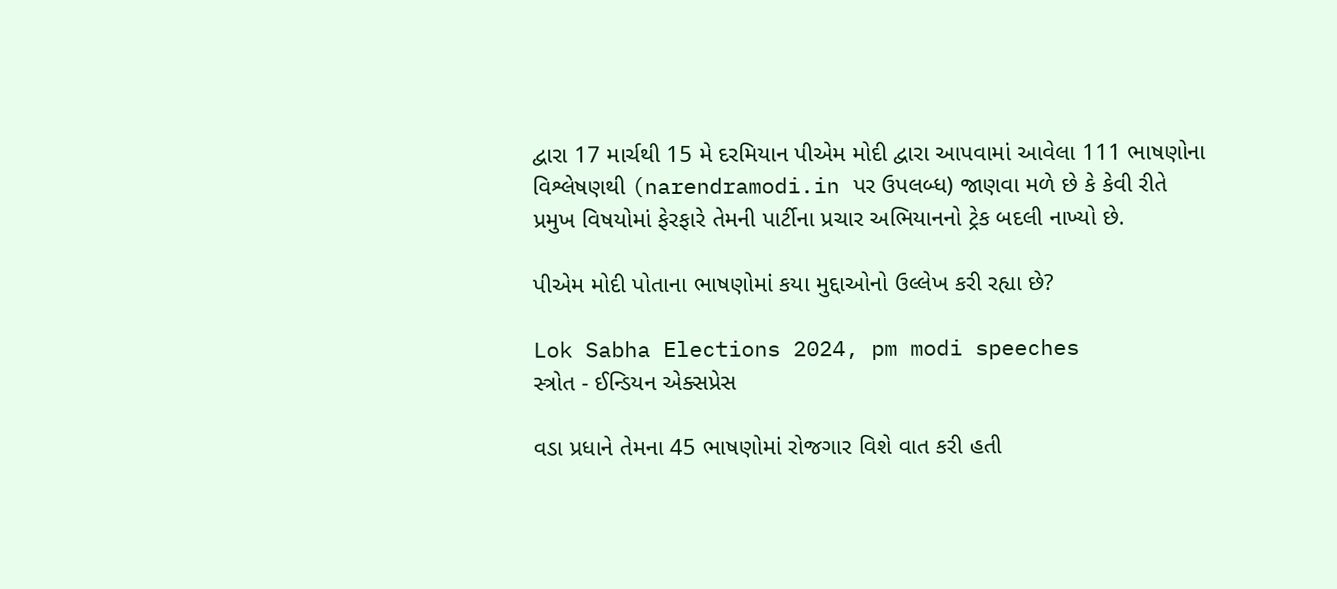દ્વારા 17 માર્ચથી 15 મે દરમિયાન પીએમ મોદી દ્વારા આપવામાં આવેલા 111 ભાષણોના વિશ્લેષણથી (narendramodi.in પર ઉપલબ્ધ) જાણવા મળે છે કે કેવી રીતે પ્રમુખ વિષયોમાં ફેરફારે તેમની પાર્ટીના પ્રચાર અભિયાનનો ટ્રેક બદલી નાખ્યો છે.

પીએમ મોદી પોતાના ભાષણોમાં કયા મુદ્દાઓનો ઉલ્લેખ કરી રહ્યા છે?

Lok Sabha Elections 2024, pm modi speeches
સ્ત્રોત - ઈન્ડિયન એક્સપ્રેસ

વડા પ્રધાને તેમના 45 ભાષણોમાં રોજગાર વિશે વાત કરી હતી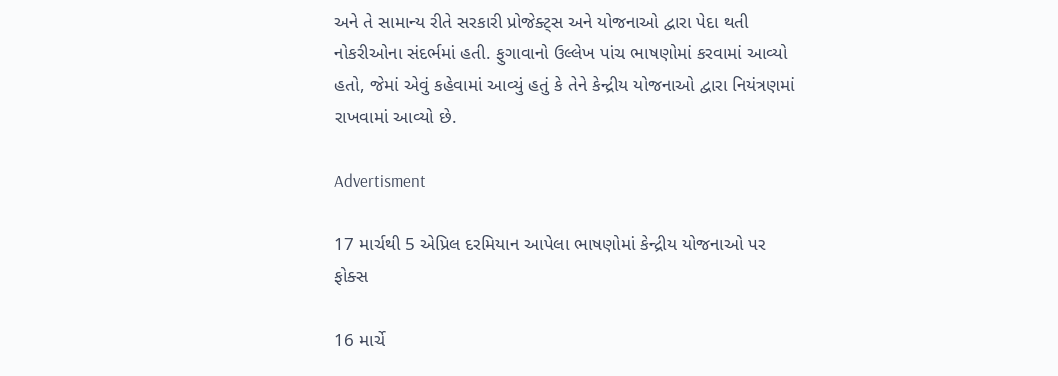અને તે સામાન્ય રીતે સરકારી પ્રોજેક્ટ્સ અને યોજનાઓ દ્વારા પેદા થતી નોકરીઓના સંદર્ભમાં હતી. ફુગાવાનો ઉલ્લેખ પાંચ ભાષણોમાં કરવામાં આવ્યો હતો, જેમાં એવું કહેવામાં આવ્યું હતું કે તેને કેન્દ્રીય યોજનાઓ દ્વારા નિયંત્રણમાં રાખવામાં આવ્યો છે.

Advertisment

17 માર્ચથી 5 એપ્રિલ દરમિયાન આપેલા ભાષણોમાં કેન્દ્રીય યોજનાઓ પર ફોક્સ

16 માર્ચે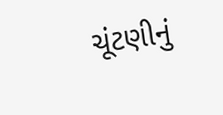ચૂંટણીનું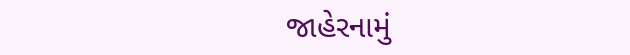જાહેરનામું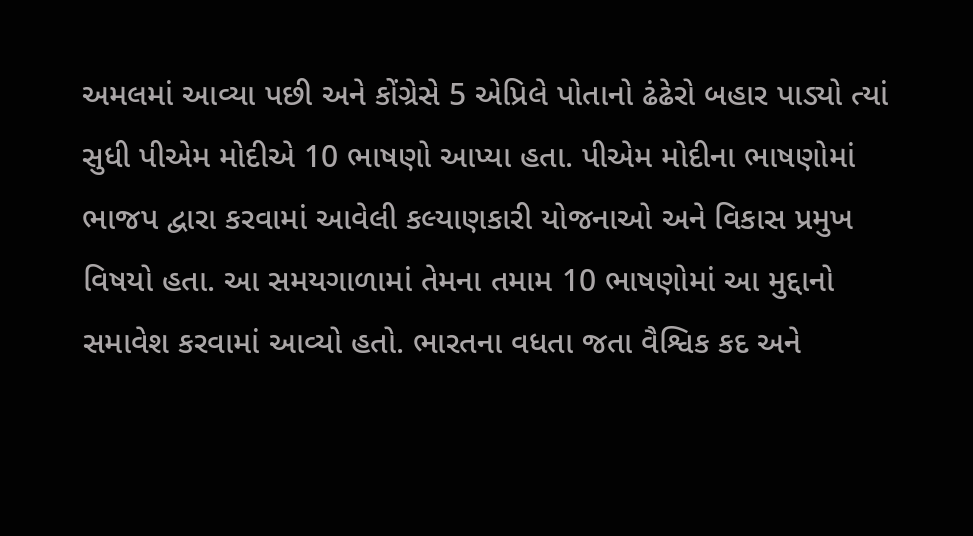અમલમાં આવ્યા પછી અને કોંગ્રેસે 5 એપ્રિલે પોતાનો ઢંઢેરો બહાર પાડ્યો ત્યાં સુધી પીએમ મોદીએ 10 ભાષણો આપ્યા હતા. પીએમ મોદીના ભાષણોમાં ભાજપ દ્વારા કરવામાં આવેલી કલ્યાણકારી યોજનાઓ અને વિકાસ પ્રમુખ વિષયો હતા. આ સમયગાળામાં તેમના તમામ 10 ભાષણોમાં આ મુદ્દાનો સમાવેશ કરવામાં આવ્યો હતો. ભારતના વધતા જતા વૈશ્વિક કદ અને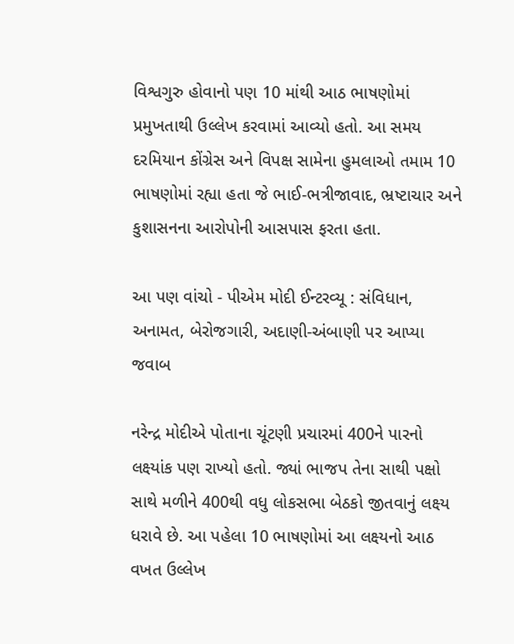વિશ્વગુરુ હોવાનો પણ 10 માંથી આઠ ભાષણોમાં પ્રમુખતાથી ઉલ્લેખ કરવામાં આવ્યો હતો. આ સમય દરમિયાન કોંગ્રેસ અને વિપક્ષ સામેના હુમલાઓ તમામ 10 ભાષણોમાં રહ્યા હતા જે ભાઈ-ભત્રીજાવાદ, ભ્રષ્ટાચાર અને કુશાસનના આરોપોની આસપાસ ફરતા હતા.

આ પણ વાંચો - પીએમ મોદી ઈન્ટરવ્યૂ : સંવિધાન, અનામત, બેરોજગારી, અદાણી-અંબાણી પર આપ્યા જવાબ

નરેન્દ્ર મોદીએ પોતાના ચૂંટણી પ્રચારમાં 400ને પારનો લક્ષ્યાંક પણ રાખ્યો હતો. જ્યાં ભાજપ તેના સાથી પક્ષો સાથે મળીને 400થી વધુ લોકસભા બેઠકો જીતવાનું લક્ષ્ય ધરાવે છે. આ પહેલા 10 ભાષણોમાં આ લક્ષ્યનો આઠ વખત ઉલ્લેખ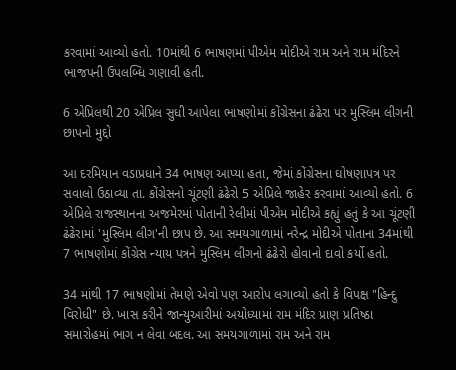કરવામાં આવ્યો હતો. 10માંથી 6 ભાષણમાં પીએમ મોદીએ રામ અને રામ મંદિરને ભાજપની ઉપલબ્ધિ ગણાવી હતી.

6 એપ્રિલથી 20 એપ્રિલ સુધી આપેલા ભાષણોમાં કોંગ્રેસના ઢંઢેરા પર મુસ્લિમ લીગની છાપનો મુદ્દો

આ દરમિયાન વડાપ્રધાને 34 ભાષણ આપ્યા હતા, જેમાં કોંગ્રેસના ઘોષણાપત્ર પર સવાલો ઉઠાવ્યા તા. કોંગ્રેસનો ચૂંટણી ઢંઢેરો 5 એપ્રિલે જાહેર કરવામાં આવ્યો હતો. 6 એપ્રિલે રાજસ્થાનના અજમેરમાં પોતાની રેલીમાં પીએમ મોદીએ કહ્યું હતું કે આ ચૂંટણી ઢંઢેરામાં 'મુસ્લિમ લીગ'ની છાપ છે. આ સમયગાળામાં નરેન્દ્ર મોદીએ પોતાના 34માંથી 7 ભાષણોમાં કોંગ્રેસ ન્યાય પત્રને મુસ્લિમ લીગનો ઢંઢેરો હોવાનો દાવો કર્યો હતો.

34 માંથી 17 ભાષણોમાં તેમણે એવો પણ આરોપ લગાવ્યો હતો કે વિપક્ષ "હિન્દુ વિરોધી" છે. ખાસ કરીને જાન્યુઆરીમાં અયોધ્યામાં રામ મંદિર પ્રાણ પ્રતિષ્ઠા સમારોહમાં ભાગ ન લેવા બદલ. આ સમયગાળામાં રામ અને રામ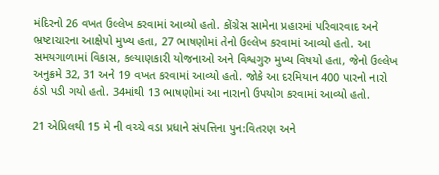મંદિરનો 26 વખત ઉલ્લેખ કરવામાં આવ્યો હતો. કોંગ્રેસ સામેના પ્રહારમાં પરિવારવાદ અને ભ્રષ્ટાચારના આક્ષેપો મુખ્ય હતા, 27 ભાષણોમાં તેનો ઉલ્લેખ કરવામાં આવ્યો હતો. આ સમયગાળામાં વિકાસ, કલ્યાણકારી યોજનાઓ અને વિશ્વગુરુ મુખ્ય વિષયો હતા, જેનો ઉલ્લેખ અનુક્રમે 32, 31 અને 19 વખત કરવામાં આવ્યો હતો. જોકે આ દરમિયાન 400 પારનો નારો ઠંડો પડી ગયો હતો. 34માંથી 13 ભાષણોમાં આ નારાનો ઉપયોગ કરવામાં આવ્યો હતો.

21 એપ્રિલથી 15 મે ની વચ્ચે વડા પ્રધાને સંપત્તિના પુન:વિતરણ અને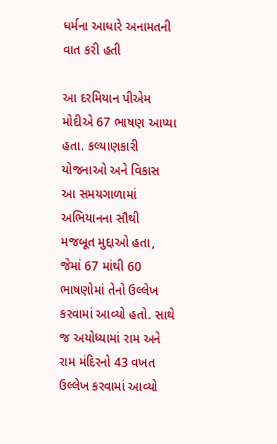ધર્મના આધારે અનામતની વાત કરી હતી

આ દરમિયાન પીએમ મોદીએ 67 ભાષણ આપ્યા હતા. કલ્યાણકારી યોજનાઓ અને વિકાસ આ સમયગાળામાં અભિયાનના સૌથી મજબૂત મુદ્દાઓ હતા, જેમાં 67 માંથી 60 ભાષણોમાં તેનો ઉલ્લેખ કરવામાં આવ્યો હતો. સાથે જ અયોધ્યામાં રામ અને રામ મંદિરનો 43 વખત ઉલ્લેખ કરવામાં આવ્યો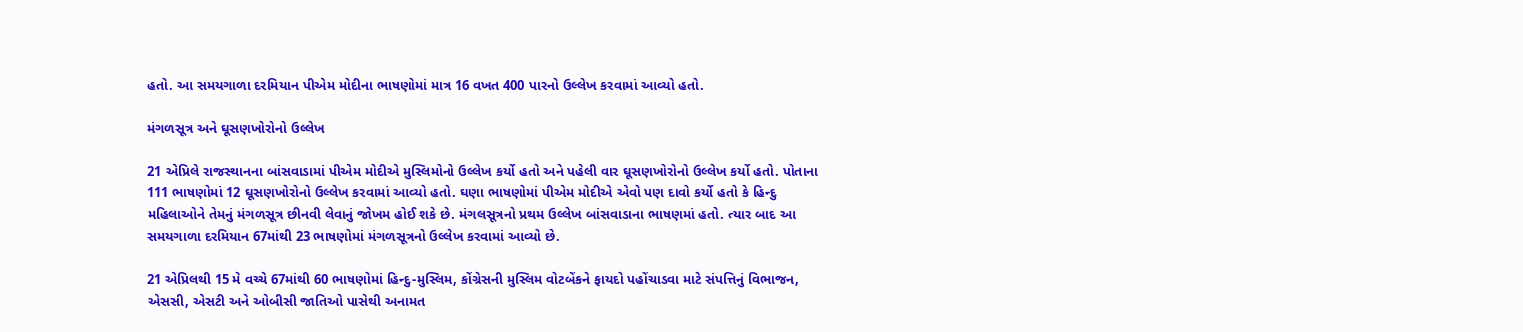હતો. આ સમયગાળા દરમિયાન પીએમ મોદીના ભાષણોમાં માત્ર 16 વખત 400 પારનો ઉલ્લેખ કરવામાં આવ્યો હતો.

મંગળસૂત્ર અને ઘૂસણખોરોનો ઉલ્લેખ

21 એપ્રિલે રાજસ્થાનના બાંસવાડામાં પીએમ મોદીએ મુસ્લિમોનો ઉલ્લેખ કર્યો હતો અને પહેલી વાર ઘૂસણખોરોનો ઉલ્લેખ કર્યો હતો. પોતાના 111 ભાષણોમાં 12 ઘૂસણખોરોનો ઉલ્લેખ કરવામાં આવ્યો હતો. ઘણા ભાષણોમાં પીએમ મોદીએ એવો પણ દાવો કર્યો હતો કે હિન્દુ મહિલાઓને તેમનું મંગળસૂત્ર છીનવી લેવાનું જોખમ હોઈ શકે છે. મંગલસૂત્રનો પ્રથમ ઉલ્લેખ બાંસવાડાના ભાષણમાં હતો. ત્યાર બાદ આ સમયગાળા દરમિયાન 67માંથી 23 ભાષણોમાં મંગળસૂત્રનો ઉલ્લેખ કરવામાં આવ્યો છે.

21 એપ્રિલથી 15 મે વચ્ચે 67માંથી 60 ભાષણોમાં હિન્દુ-મુસ્લિમ, કોંગ્રેસની મુસ્લિમ વોટબેંકને ફાયદો પહોંચાડવા માટે સંપત્તિનું વિભાજન, એસસી, એસટી અને ઓબીસી જાતિઓ પાસેથી અનામત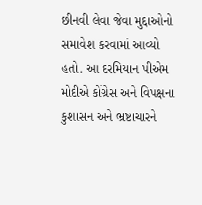છીનવી લેવા જેવા મુદ્દાઓનો સમાવેશ કરવામાં આવ્યો હતો. આ દરમિયાન પીએમ મોદીએ કોંગ્રેસ અને વિપક્ષના કુશાસન અને ભ્રષ્ટાચારને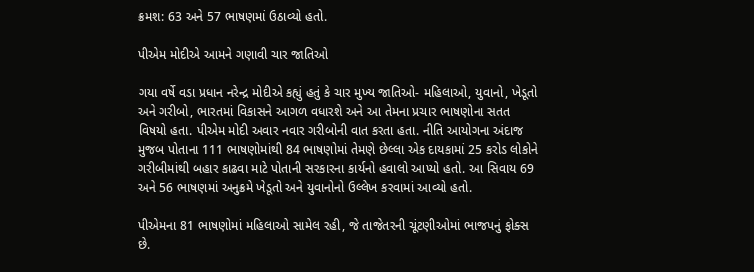ક્રમશ: 63 અને 57 ભાષણમાં ઉઠાવ્યો હતો.

પીએમ મોદીએ આમને ગણાવી ચાર જાતિઓ

ગયા વર્ષે વડા પ્રધાન નરેન્દ્ર મોદીએ કહ્યું હતું કે ચાર મુખ્ય જાતિઓ- મહિલાઓ, યુવાનો, ખેડૂતો અને ગરીબો, ભારતમાં વિકાસને આગળ વધારશે અને આ તેમના પ્રચાર ભાષણોના સતત વિષયો હતા. પીએમ મોદી અવાર નવાર ગરીબોની વાત કરતા હતા. નીતિ આયોગના અંદાજ મુજબ પોતાના 111 ભાષણોમાંથી 84 ભાષણોમાં તેમણે છેલ્લા એક દાયકામાં 25 કરોડ લોકોને ગરીબીમાંથી બહાર કાઢવા માટે પોતાની સરકારના કાર્યનો હવાલો આપ્યો હતો. આ સિવાય 69 અને 56 ભાષણમાં અનુક્રમે ખેડૂતો અને યુવાનોનો ઉલ્લેખ કરવામાં આવ્યો હતો.

પીએમના 81 ભાષણોમાં મહિલાઓ સામેલ રહી, જે તાજેતરની ચૂંટણીઓમાં ભાજપનું ફોક્સ છે.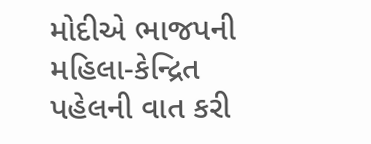મોદીએ ભાજપની મહિલા-કેન્દ્રિત પહેલની વાત કરી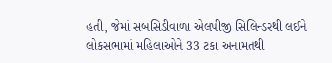હતી, જેમાં સબસિડીવાળા એલપીજી સિલિન્ડરથી લઈને લોકસભામાં મહિલાઓને 33 ટકા અનામતથી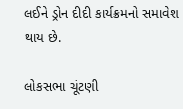લઈને ડ્રોન દીદી કાર્યક્રમનો સમાવેશ થાય છે.

લોકસભા ચૂંટણી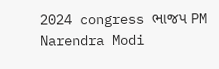2024 congress ભાજપ PM Narendra Modi